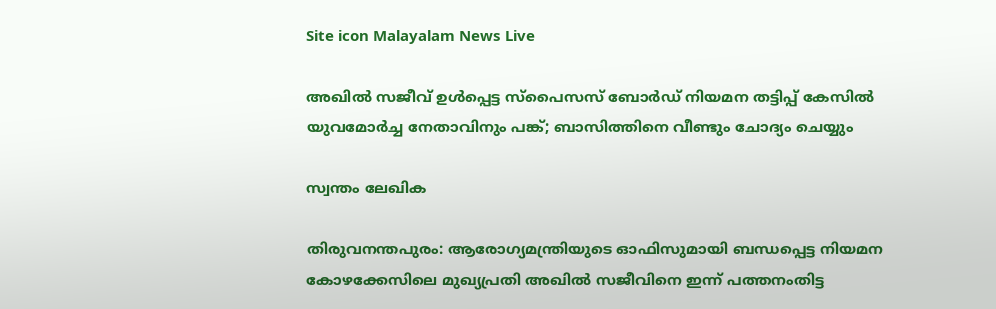Site icon Malayalam News Live

അഖില്‍ സജീവ് ഉള്‍പ്പെട്ട സ്‌പൈസസ് ബോര്‍ഡ് നിയമന തട്ടിപ്പ് കേസില്‍ യുവമോര്‍ച്ച നേതാവിനും പങ്ക്; ബാസിത്തിനെ വീണ്ടും ചോദ്യം ചെയ്യും

സ്വന്തം ലേഖിക

തിരുവനന്തപുരം: ആരോഗ്യമന്ത്രിയുടെ ഓഫിസുമായി ബന്ധപ്പെട്ട നിയമന കോഴക്കേസിലെ മുഖ്യപ്രതി അഖില്‍ സജീവിനെ ഇന്ന് പത്തനംതിട്ട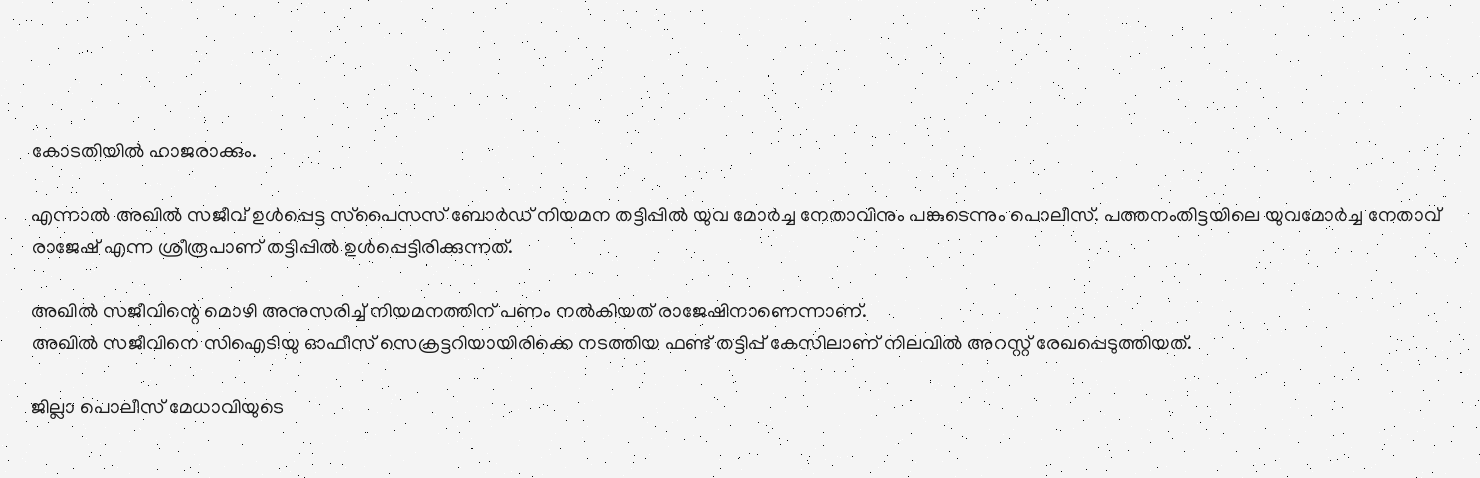കോടതിയില്‍ ഹാജരാക്കും.

എന്നാല്‍ അഖില്‍ സജീവ് ഉള്‍പ്പെട്ട സ്‌പൈസസ് ബോര്‍ഡ് നിയമന തട്ടിപ്പില്‍ യുവ മോര്‍ച്ച നേതാവിനും പങ്കുടെന്നും പൊലീസ്. പത്തനംതിട്ടയിലെ യുവമോര്‍ച്ച നേതാവ് രാജേഷ് എന്ന ശ്രീരൂപാണ് തട്ടിപ്പില്‍ ഉള്‍പ്പെട്ടിരിക്കുന്നത്.

അഖില്‍ സജീവിന്റെ മൊഴി അനുസരിച്ച്‌ നിയമനത്തിന് പണം നല്‍കിയത് രാജേഷിനാണെന്നാണ്.
അഖില്‍ സജീവിനെ സിഐടിയു ഓഫീസ് സെക്രട്ടറിയായിരിക്കെ നടത്തിയ ഫണ്ട് തട്ടിപ്പ് കേസിലാണ് നിലവില്‍ അറസ്റ്റ് രേഖപ്പെടുത്തിയത്.

ജില്ലാ പൊലീസ് മേധാവിയുടെ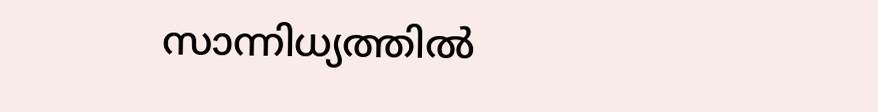സാന്നിധ്യത്തില്‍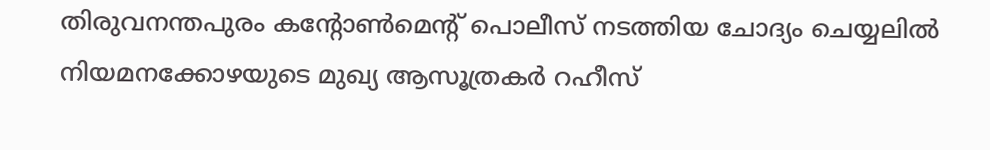തിരുവനന്തപുരം കന്‍റോണ്‍മെന്‍റ് പൊലീസ് നടത്തിയ ചോദ്യം ചെയ്യലില്‍ നിയമനക്കോഴയുടെ മുഖ്യ ആസൂത്രകര്‍ റഹീസ്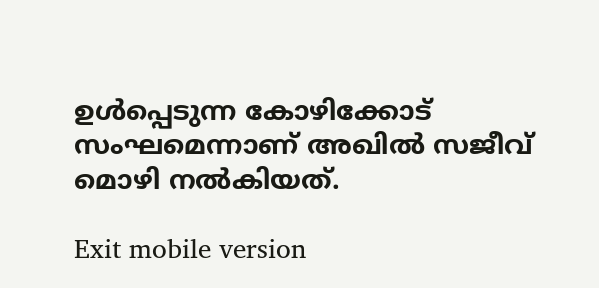ഉള്‍പ്പെടുന്ന കോഴിക്കോട് സംഘമെന്നാണ് അഖില്‍ സജീവ് മൊഴി നല്‍കിയത്.

Exit mobile version